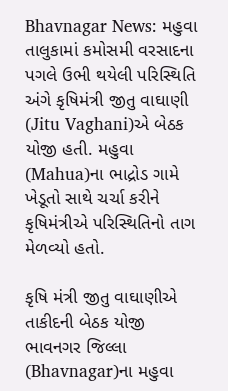Bhavnagar News: મહુવા તાલુકામાં કમોસમી વરસાદના પગલે ઉભી થયેલી પરિસ્થિતિ અંગે કૃષિમંત્રી જીતુ વાઘાણી (Jitu Vaghani)એ બેઠક યોજી હતી. મહુવા (Mahua)ના ભાદ્રોડ ગામે ખેડૂતો સાથે ચર્ચા કરીને કૃષિમંત્રીએ પરિસ્થિતિનો તાગ મેળવ્યો હતો.

કૃષિ મંત્રી જીતુ વાઘાણીએ તાકીદની બેઠક યોજી
ભાવનગર જિલ્લા (Bhavnagar)ના મહુવા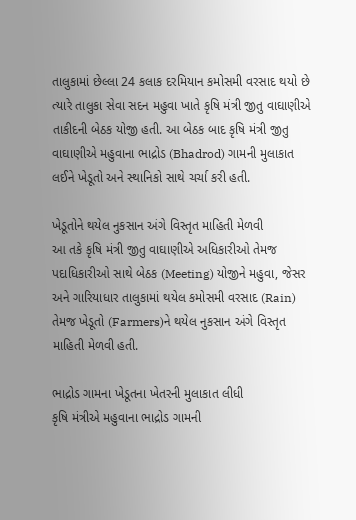તાલુકામાં છેલ્લા 24 કલાક દરમિયાન કમોસમી વરસાદ થયો છે ત્યારે તાલુકા સેવા સદન મહુવા ખાતે કૃષિ મંત્રી જીતુ વાઘાણીએ તાકીદની બેઠક યોજી હતી. આ બેઠક બાદ કૃષિ મંત્રી જીતુ વાઘાણીએ મહુવાના ભાદ્રોડ (Bhadrod) ગામની મુલાકાત લઈને ખેડૂતો અને સ્થાનિકો સાથે ચર્ચા કરી હતી.

ખેડૂતોને થયેલ નુકસાન અંગે વિસ્તૃત માહિતી મેળવી
આ તકે કૃષિ મંત્રી જીતુ વાઘાણીએ અધિકારીઓ તેમજ પદાધિકારીઓ સાથે બેઠક (Meeting) યોજીને મહુવા, જેસર અને ગારિયાધાર તાલુકામાં થયેલ કમોસમી વરસાદ (Rain) તેમજ ખેડૂતો (Farmers)ને થયેલ નુકસાન અંગે વિસ્તૃત માહિતી મેળવી હતી.

ભાદ્રોડ ગામના ખેડૂતના ખેતરની મુલાકાત લીધી
કૃષિ મંત્રીએ મહુવાના ભાદ્રોડ ગામની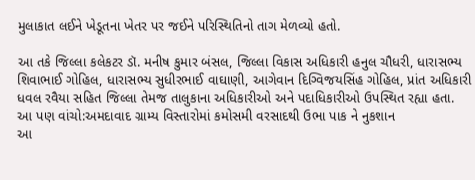મુલાકાત લઈને ખેડૂતના ખેતર પર જઈને પરિસ્થિતિનો તાગ મેળવ્યો હતો.

આ તકે જિલ્લા કલેકટર ડૉ. મનીષ કુમાર બંસલ, જિલ્લા વિકાસ અધિકારી હનુલ ચૌધરી, ધારાસભ્ય શિવાભાઈ ગોહિલ, ધારાસભ્ય સુધીરભાઈ વાઘાણી, આગેવાન દિગ્વિજયસિંહ ગોહિલ, પ્રાંત અધિકારી ધવલ રવૈયા સહિત જિલ્લા તેમજ તાલુકાના અધિકારીઓ અને પદાધિકારીઓ ઉપસ્થિત રહ્યા હતા.
આ પણ વાંચો:અમદાવાદ ગ્રામ્ય વિસ્તારોમાં કમોસમી વરસાદથી ઉભા પાક ને નુકશાન
આ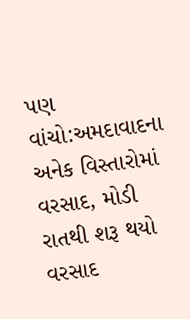પણ વાંચો:અમદાવાદના અનેક વિસ્તારોમાં વરસાદ, મોડી રાતથી શરૂ થયો વરસાદ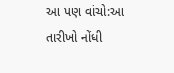આ પણ વાંચો:આ તારીખો નોંધી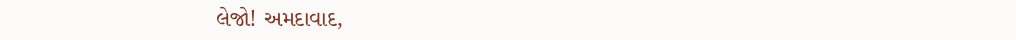લેજો! અમદાવાદ,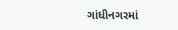ગાંધીનગરમાં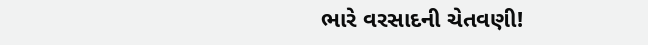ભારે વરસાદની ચેતવણી!